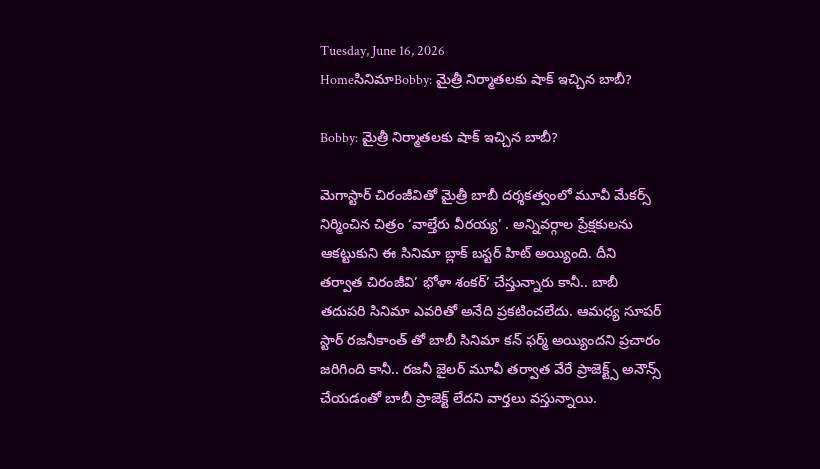Tuesday, June 16, 2026
HomeసినిమాBobby: మైత్రీ నిర్మాతలకు షాక్ ఇచ్చిన బాబీ?

Bobby: మైత్రీ నిర్మాతలకు షాక్ ఇచ్చిన బాబీ?

మెగాస్టార్ చిరంజీవితో మైత్రీ బాబీ దర్శకత్వంలో మూవీ మేకర్స్ నిర్మించిన చిత్రం ‘వాల్తేరు వీరయ్య’ . అన్నివర్గాల ప్రేక్షకులను ఆకట్టుకుని ఈ సినిమా బ్లాక్ బస్టర్ హిట్ అయ్యింది. దీని తర్వాత చిరంజీవి’ భోళా శంకర్’ చేస్తున్నారు కానీ.. బాబీ తదుపరి సినిమా ఎవరితో అనేది ప్రకటించలేదు. ఆమధ్య సూపర్ స్టార్ రజనీకాంత్ తో బాబీ సినిమా కన్ ఫర్మ్ అయ్యిందని ప్రచారం జరిగింది కానీ.. రజనీ జైలర్ మూవీ తర్వాత వేరే ప్రాజెక్ట్స్ అనౌన్స్ చేయడంతో బాబీ ప్రాజెక్ట్ లేదని వార్తలు వస్తున్నాయి.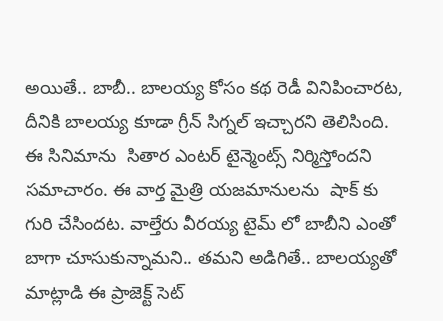అయితే.. బాబీ.. బాలయ్య కోసం కథ రెడీ వినిపించారట, దీనికి బాలయ్య కూడా గ్రీన్ సిగ్నల్ ఇచ్చారని తెలిసింది. ఈ సినిమాను  సితార ఎంటర్ టైన్మెంట్స్ నిర్మిస్తోందని సమాచారం. ఈ వార్త మైత్రి యజమానులను  షాక్ కు గురి చేసిందట. వాల్తేరు వీరయ్య టైమ్ లో బాబీని ఎంతో బాగా చూసుకున్నామని.. తమని అడిగితే.. బాలయ్యతో మాట్లాడి ఈ ప్రాజెక్ట్ సెట్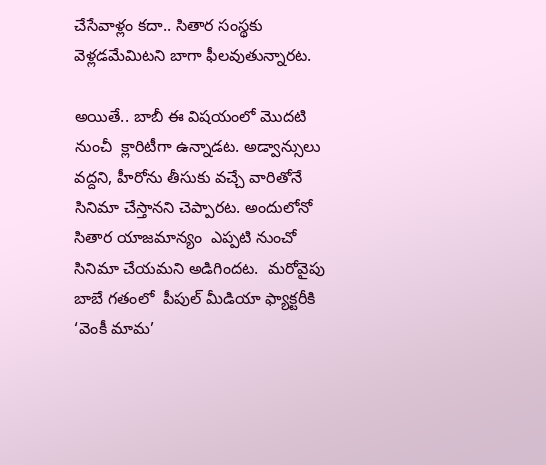చేసేవాళ్లం కదా.. సితార సంస్థకు వెళ్లడమేమిటని బాగా ఫీలవుతున్నారట.

అయితే.. బాబీ ఈ విషయంలో మొదటి నుంచీ  క్లారిటీగా ఉన్నాడట. అడ్వాన్సులు వద్దని, హీరోను తీసుకు వచ్చే వారితోనే సినిమా చేస్తానని చెప్పారట. అందులోనో సితార యాజమాన్యం  ఎప్పటి నుంచో సినిమా చేయమని అడిగిందట.  మరోవైపు బాబే గతంలో  పీపుల్ మీడియా ఫ్యాక్టరీకి ‘వెంకీ మామ’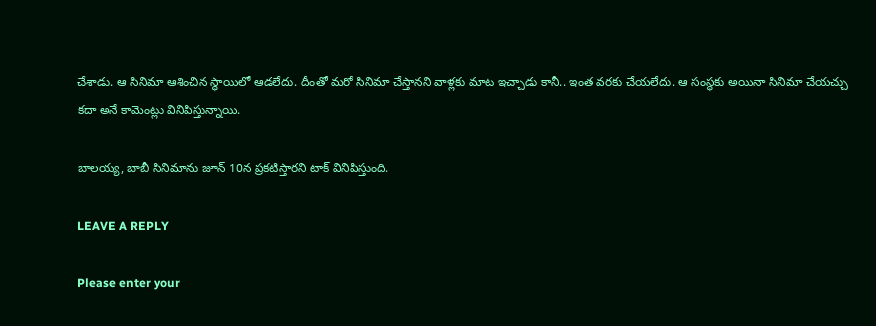చేశాడు. ఆ సినిమా ఆశించిన స్థాయిలో ఆడలేదు. దీంతో మరో సినిమా చేస్తానని వాళ్లకు మాట ఇచ్చాడు కానీ.. ఇంత వరకు చేయలేదు. ఆ సంస్థకు అయినా సినిమా చేయచ్చు కదా అనే కామెంట్లు వినిపిస్తున్నాయి.

బాలయ్య, బాబీ సినిమాను జూన్ 10న ప్రకటిస్తారని టాక్ వినిపిస్తుంది.

LEAVE A REPLY

Please enter your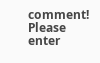comment!
Please enter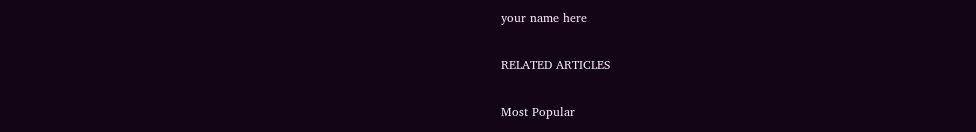your name here

RELATED ARTICLES

Most Popular